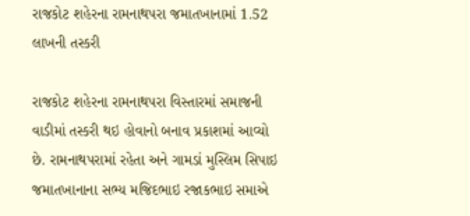રાજકોટ શહેરના રામનાથપરા જમાતખાનામાં 1.52 લાખની તસ્કરી

રાજકોટ શહેરના રામનાથપરા વિસ્તારમાં સમાજની વાડીમાં તસ્કરી થઇ હોવાનો બનાવ પ્રકાશમાં આવ્યો છે. રામનાથપરામાં રહેતા અને ગામડાં મુસ્લિમ સિપાઇ જમાતખાનાના સભ્ય મજિદભાઇ રજાકભાઇ સમાએ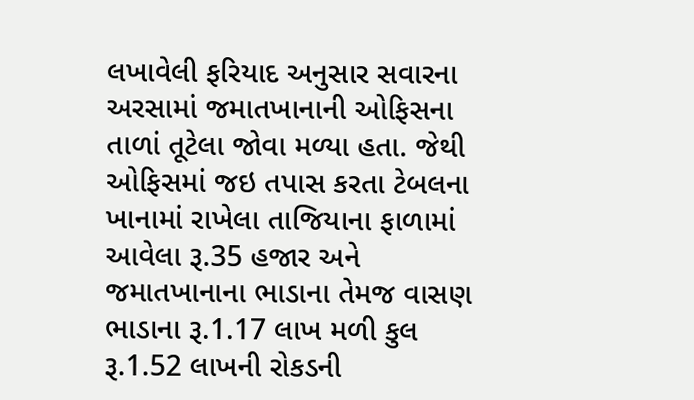લખાવેલી ફરિયાદ અનુસાર સવારના અરસામાં જમાતખાનાની ઓફિસના તાળાં તૂટેલા જોવા મળ્યા હતા. જેથી ઓફિસમાં જઇ તપાસ કરતા ટેબલના ખાનામાં રાખેલા તાજિયાના ફાળામાં આવેલા રૂ.35 હજાર અને જમાતખાનાના ભાડાના તેમજ વાસણ ભાડાના રૂ.1.17 લાખ મળી કુલ રૂ.1.52 લાખની રોકડની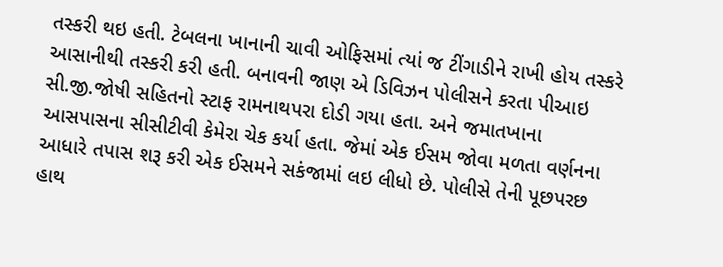તસ્કરી થઇ હતી. ટેબલના ખાનાની ચાવી ઓફિસમાં ત્યાં જ ટીંગાડીને રાખી હોય તસ્કરે આસાનીથી તસ્કરી કરી હતી. બનાવની જાણ એ ડિવિઝન પોલીસને કરતા પીઆઇ સી.જી.જોષી સહિતનો સ્ટાફ રામનાથપરા દોડી ગયા હતા. અને જમાતખાના આસપાસના સીસીટીવી કેમેરા ચેક કર્યા હતા. જેમાં એક ઈસમ જોવા મળતા વર્ણનના આધારે તપાસ શરૂ કરી એક ઈસમને સકંજામાં લઇ લીધો છે. પોલીસે તેની પૂછપરછ હાથ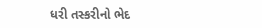ધરી તસ્કરીનો ભેદ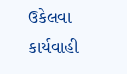ઉકેલવા કાર્યવાહી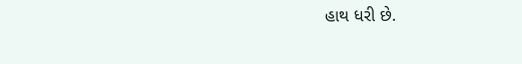હાથ ધરી છે.